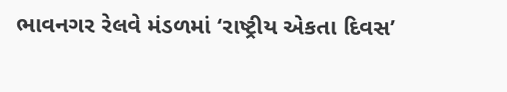ભાવનગર રેલવે મંડળમાં ‘રાષ્ટ્રીય એકતા દિવસ’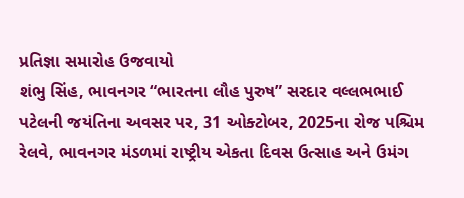પ્રતિજ્ઞા સમારોહ ઉજવાયો
શંભુ સિંહ, ભાવનગર “ભારતના લૌહ પુરુષ” સરદાર વલ્લભભાઈ પટેલની જયંતિના અવસર પર, 31 ઓક્ટોબર, 2025ના રોજ પશ્ચિમ રેલવે, ભાવનગર મંડળમાં રાષ્ટ્રીય એકતા દિવસ ઉત્સાહ અને ઉમંગ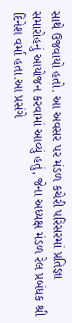સાથે ઉજવાયો હતો. આ અવસર પર મંડળ કચેરી પરિસરમાં પ્રતિજ્ઞા સમારોહનું આયોજન કરવામાં આવ્યું હતું, જેના અધ્યક્ષ મંડળ રેલ પ્રબંધક શ્રી દિનેશ વર્મા હતા.આ પ્રસંગે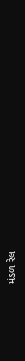મંડળ રેલ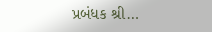પ્રબંધક શ્રી…